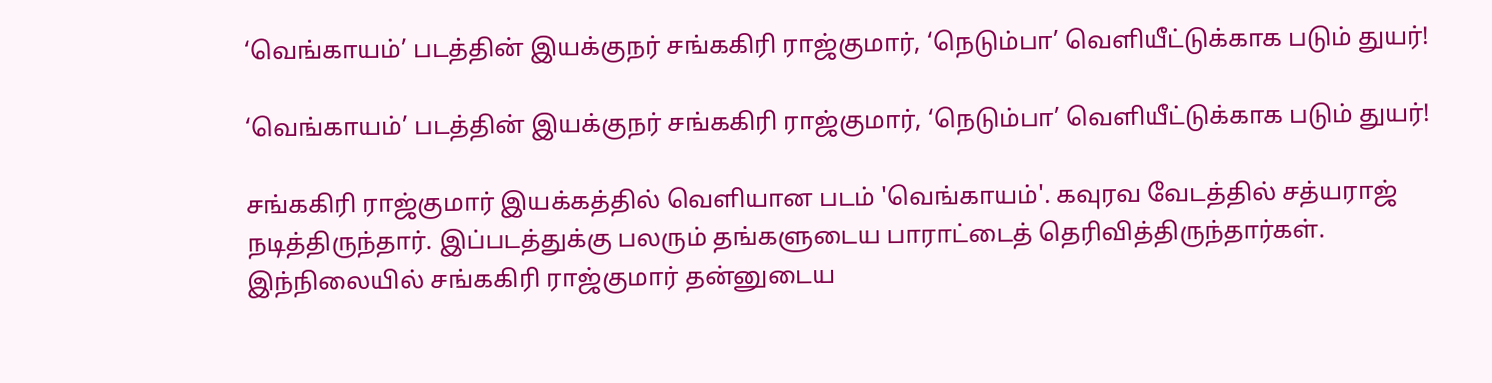‘வெங்காயம்’ படத்தின் இயக்குநர் சங்ககிரி ராஜ்குமார், ‘நெடும்பா’ வெளியீட்டுக்காக படும் துயர்!

‘வெங்காயம்’ படத்தின் இயக்குநர் சங்ககிரி ராஜ்குமார், ‘நெடும்பா’ வெளியீட்டுக்காக படும் துயர்!

சங்ககிரி ராஜ்குமார் இயக்கத்தில் வெளியான படம் 'வெங்காயம்'. கவுரவ வேடத்தில் சத்யராஜ் நடித்திருந்தார். இப்படத்துக்கு பலரும் தங்களுடைய பாராட்டைத் தெரிவித்திருந்தார்கள். இந்நிலையில் சங்ககிரி ராஜ்குமார் தன்னுடைய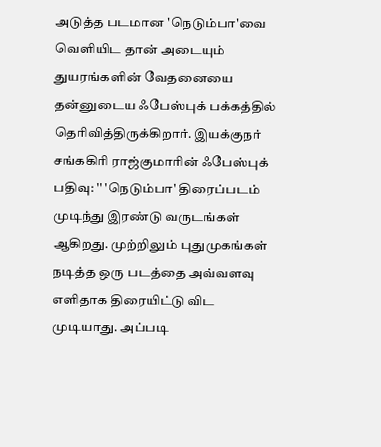அடுத்த படமான 'நெடும்பா'வை வெளியிட தான் அடையும் துயரங்களின் வேதனையை தன்னுடைய ஃபேஸ்புக் பக்கத்தில் தெரிவித்திருக்கிறார். இயக்குநர் சங்ககிரி ராஜ்குமாரின் ஃபேஸ்புக் பதிவு: '' 'நெடும்பா' திரைப்படம் முடிந்து இரண்டு வருடங்கள் ஆகிறது. முற்றிலும் புதுமுகங்கள் நடித்த ஒரு படத்தை அவ்வளவு எளிதாக திரையிட்டு விட முடியாது. அப்படி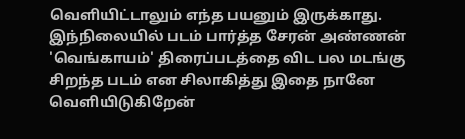வெளியிட்டாலும் எந்த பயனும் இருக்காது. இந்நிலையில் படம் பார்த்த சேரன் அண்ணன் 'வெங்காயம்' திரைப்படத்தை விட பல மடங்கு சிறந்த படம் என சிலாகித்து இதை நானே வெளியிடுகிறேன்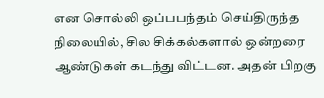என சொல்லி ஒப்பபந்தம் செய்திருந்த நிலையில், சில சிக்கல்களால் ஒன்றரை ஆண்டுகள் கடந்து விட்டன. அதன் பிறகு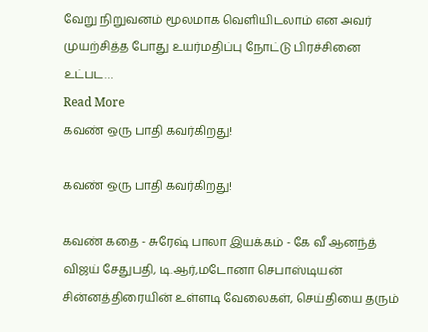வேறு நிறுவனம் மூலமாக வெளியிடலாம் என அவர் முயற்சித்த போது உயர்மதிப்பு நோட்டு பிரச்சினை உட்பட…
Read More
கவண் ஒரு பாதி கவர்கிறது!

கவண் ஒரு பாதி கவர்கிறது!

கவண் கதை - சுரேஷ் பாலா இயக்கம் - கே வீ ஆனந்த் விஜய் சேதுபதி, டி.ஆர்,மடோனா செபாஸ்டியன் சின்னத்திரையின் உள்ளடி வேலைகள், செய்தியை தரும்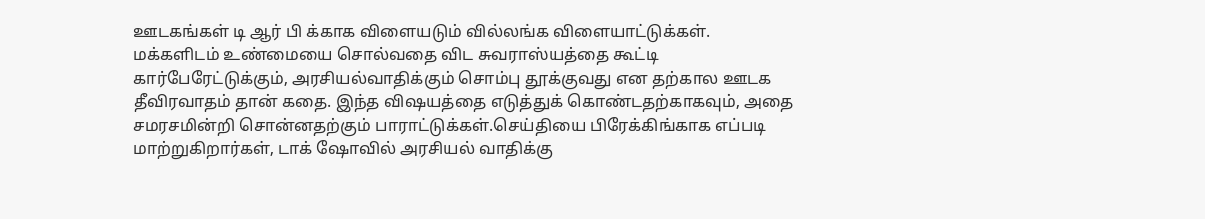ஊடகங்கள் டி ஆர் பி க்காக விளையடும் வில்லங்க விளையாட்டுக்கள். மக்களிடம் உண்மையை சொல்வதை விட சுவராஸ்யத்தை கூட்டி கார்பேரேட்டுக்கும், அரசியல்வாதிக்கும் சொம்பு தூக்குவது என தற்கால ஊடக தீவிரவாதம் தான் கதை. இந்த விஷயத்தை எடுத்துக் கொண்டதற்காகவும், அதை சமரசமின்றி சொன்னதற்கும் பாராட்டுக்கள்.செய்தியை பிரேக்கிங்காக எப்படி மாற்றுகிறார்கள், டாக் ஷோவில் அரசியல் வாதிக்கு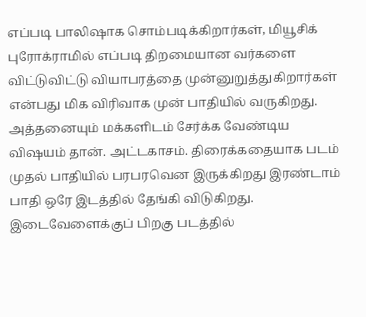எப்படி பாலிஷாக சொம்படிக்கிறார்கள், மியூசிக் புரோக்ராமில் எப்படி திறமையான வர்களை விட்டுவிட்டு வியாபரத்தை முன்னுறுத்துகிறார்கள் என்பது மிக விரிவாக முன் பாதியில் வருகிறது. அத்தனையும் மக்களிடம் சேர்க்க வேண்டிய விஷயம் தான். அட்டகாசம். திரைக்கதையாக படம் முதல் பாதியில் பரபரவென இருக்கிறது இரண்டாம் பாதி ஒரே இடத்தில் தேங்கி விடுகிறது. இடைவேளைக்குப் பிறகு படத்தில்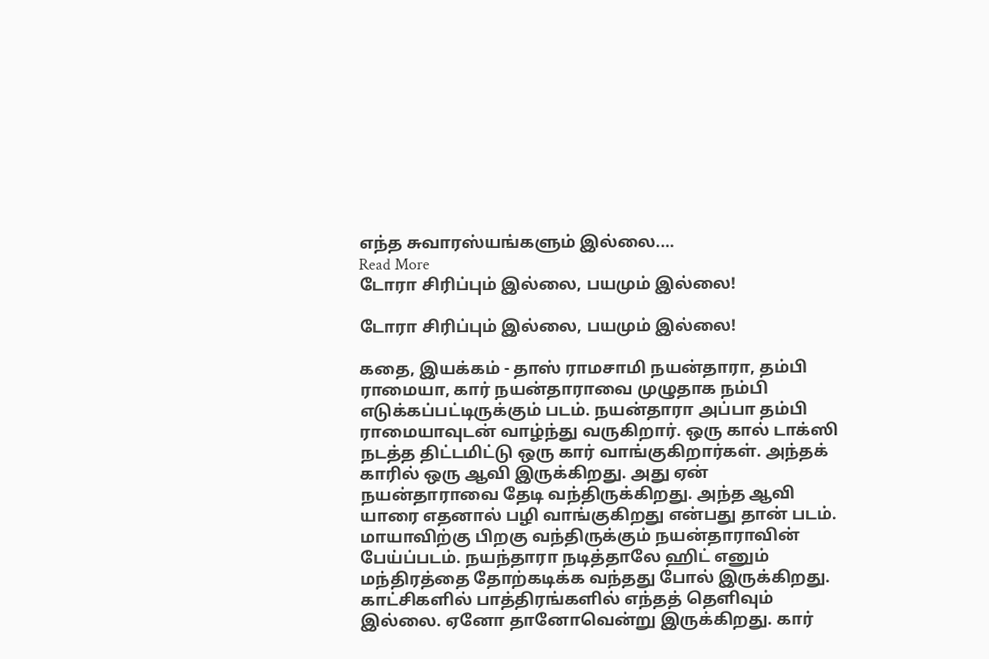எந்த சுவாரஸ்யங்களும் இல்லை.…
Read More
டோரா சிரிப்பும் இல்லை, பயமும் இல்லை!

டோரா சிரிப்பும் இல்லை, பயமும் இல்லை!

கதை, இயக்கம் - தாஸ் ராமசாமி நயன்தாரா, தம்பி ராமையா, கார் நயன்தாராவை முழுதாக நம்பி எடுக்கப்பட்டிருக்கும் படம். நயன்தாரா அப்பா தம்பி ராமையாவுடன் வாழ்ந்து வருகிறார். ஒரு கால் டாக்ஸி நடத்த திட்டமிட்டு ஒரு கார் வாங்குகிறார்கள். அந்தக் காரில் ஒரு ஆவி இருக்கிறது. அது ஏன் நயன்தாராவை தேடி வந்திருக்கிறது. அந்த ஆவி யாரை எதனால் பழி வாங்குகிறது என்பது தான் படம். மாயாவிற்கு பிறகு வந்திருக்கும் நயன்தாராவின் பேய்ப்படம். நயந்தாரா நடித்தாலே ஹிட் எனும் மந்திரத்தை தோற்கடிக்க வந்தது போல் இருக்கிறது. காட்சிகளில் பாத்திரங்களில் எந்தத் தெளிவும் இல்லை. ஏனோ தானோவென்று இருக்கிறது. கார்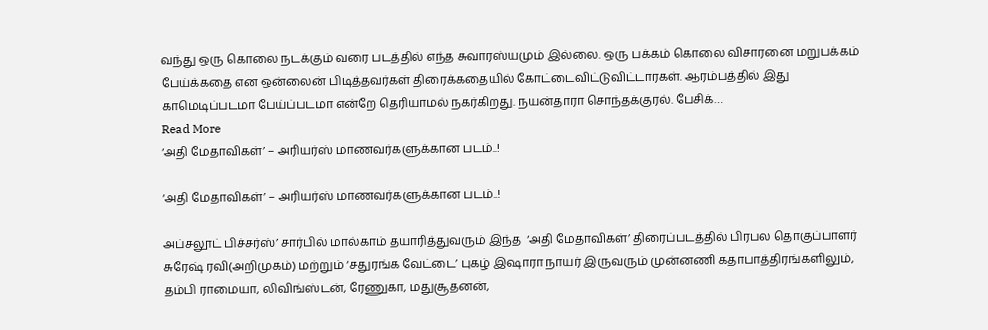வந்து ஒரு கொலை நடக்கும் வரை படத்தில் எந்த சுவாரஸ்யமும் இல்லை. ஒரு பக்கம் கொலை விசாரனை மறுபக்கம் பேய்க்கதை என ஒன்லைன் பிடித்தவர்கள் திரைக்கதையில் கோட்டைவிட்டுவிட்டாரகள். ஆரம்பத்தில் இது காமெடிப்படமா பேய்ப்படமா என்றே தெரியாமல் நகர்கிறது. நயன்தாரா சொந்தக்குரல். பேசிக்…
Read More
‘அதி மேதாவிகள்’ – அரியர்ஸ் மாணவர்களுக்கான படம்..!

‘அதி மேதாவிகள்’ – அரியர்ஸ் மாணவர்களுக்கான படம்..!

அப்சலூட் பிச்சர்ஸ்’ சார்பில் மால்காம் தயாரித்துவரும் இந்த  ‘அதி மேதாவிகள்’ திரைப்படத்தில் பிரபல தொகுப்பாளர் சுரேஷ் ரவி(அறிமுகம்) மற்றும் ‘சதுரங்க வேட்டை’ புகழ் இஷாரா நாயர் இருவரும் முன்னணி கதாபாத்திரங்களிலும், தம்பி ராமையா, லிவிங்ஸ்டன், ரேணுகா, மதுசூதனன்,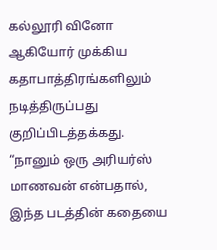கல்லூரி வினோ ஆகியோர் முக்கிய கதாபாத்திரங்களிலும் நடித்திருப்பது  குறிப்பிடத்தக்கது.  “நானும் ஒரு அரியர்ஸ் மாணவன் என்பதால், இந்த படத்தின் கதையை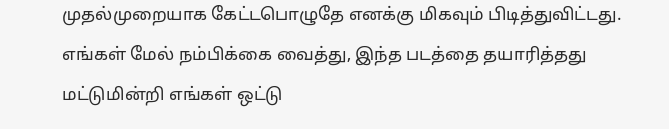முதல்முறையாக கேட்டபொழுதே எனக்கு மிகவும் பிடித்துவிட்டது. எங்கள் மேல் நம்பிக்கை வைத்து, இந்த படத்தை தயாரித்தது மட்டுமின்றி எங்கள் ஒட்டு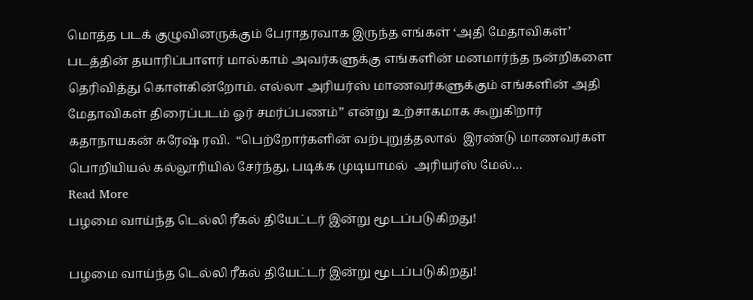மொத்த படக் குழுவினருக்கும் பேராதரவாக இருந்த எங்கள் ‘அதி மேதாவிகள்’ படத்தின் தயாரிப்பாளர் மால்காம் அவர்களுக்கு எங்களின் மனமார்ந்த நன்றிகளை தெரிவித்து கொள்கின்றோம். எல்லா அரியர்ஸ் மாணவர்களுக்கும் எங்களின் அதி மேதாவிகள் திரைப்படம் ஓர் சமர்ப்பணம்” என்று உற்சாகமாக கூறுகிறார் கதாநாயகன் சுரேஷ் ரவி.  “பெற்றோர்களின் வற்புறுத்தலால்  இரண்டு மாணவர்கள் பொறியியல் கல்லூரியில் சேர்ந்து, படிக்க முடியாமல்  அரியர்ஸ் மேல்…
Read More
பழமை வாய்ந்த டெல்லி ரீகல் தியேட்டர் இன்று மூடப்படுகிறது!

பழமை வாய்ந்த டெல்லி ரீகல் தியேட்டர் இன்று மூடப்படுகிறது!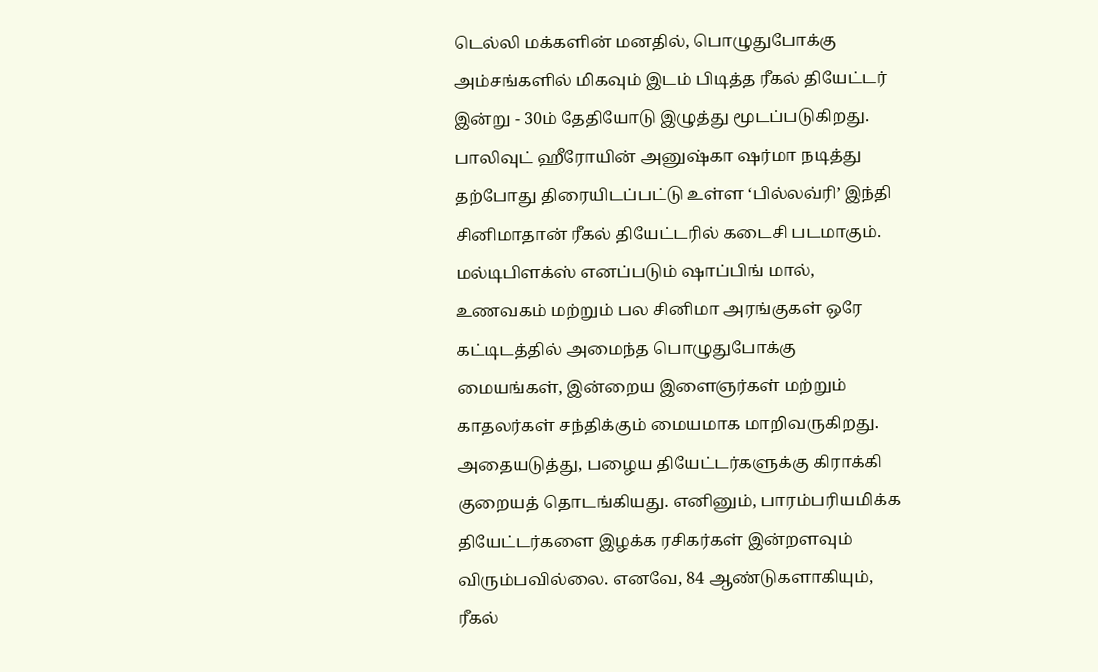டெல்லி மக்களின் மனதில், பொழுதுபோக்கு அம்சங்களில் மிகவும் இடம் பிடித்த ரீகல் தியேட்டர் இன்று - 30ம் தேதியோடு இழுத்து மூடப்படுகிறது. பாலிவுட் ஹீரோயின் அனுஷ்கா ஷர்மா நடித்து தற்போது திரையிடப்பட்டு உள்ள ‘பில்லவ்ரி’ இந்தி சினிமாதான் ரீகல் தியேட்டரில் கடைசி படமாகும். மல்டிபிளக்ஸ் எனப்படும் ஷாப்பிங் மால், உணவகம் மற்றும் பல சினிமா அரங்குகள் ஒரே கட்டிடத்தில் அமைந்த பொழுதுபோக்கு மையங்கள், இன்றைய இளைஞர்கள் மற்றும் காதலர்கள் சந்திக்கும் மையமாக மாறிவருகிறது. அதையடுத்து, பழைய தியேட்டர்களுக்கு கிராக்கி குறையத் தொடங்கியது. எனினும், பாரம்பரியமிக்க தியேட்டர்களை இழக்க ரசிகர்கள் இன்றளவும் விரும்பவில்லை. எனவே, 84 ஆண்டுகளாகியும், ரீகல்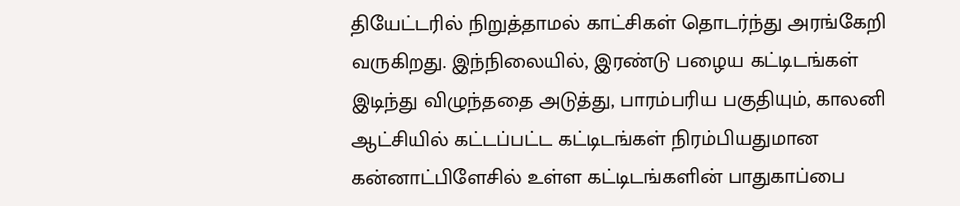தியேட்டரில் நிறுத்தாமல் காட்சிகள் தொடர்ந்து அரங்கேறி வருகிறது. இந்நிலையில், இரண்டு பழைய கட்டிடங்கள் இடிந்து விழுந்ததை அடுத்து, பாரம்பரிய பகுதியும், காலனி ஆட்சியில் கட்டப்பட்ட கட்டிடங்கள் நிரம்பியதுமான கன்னாட்பிளேசில் உள்ள கட்டிடங்களின் பாதுகாப்பை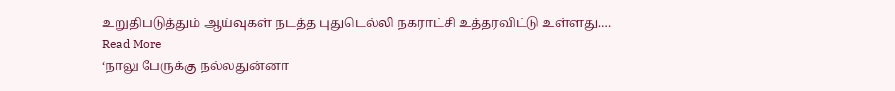உறுதிபடுத்தும் ஆய்வுகள் நடத்த புதுடெல்லி நகராட்சி உத்தரவிட்டு உள்ளது.…
Read More
‘நாலு பேருக்கு நல்லதுன்னா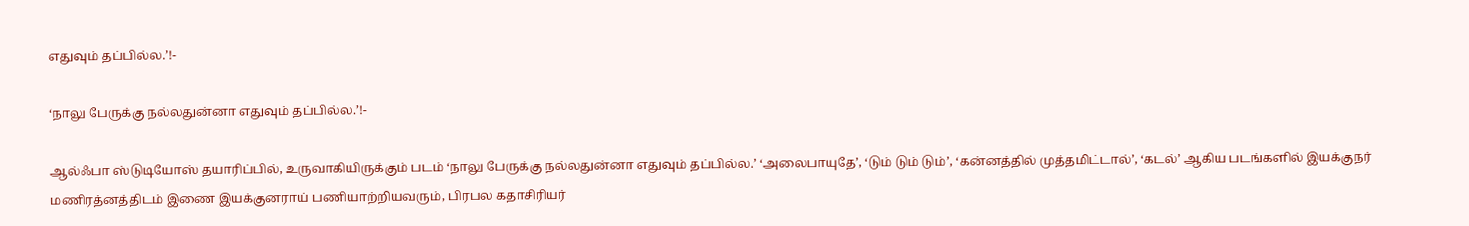எதுவும் தப்பில்ல.’!-

‘நாலு பேருக்கு நல்லதுன்னா எதுவும் தப்பில்ல.’!-

ஆல்ஃபா ஸ்டுடியோஸ் தயாரிப்பில், உருவாகியிருக்கும் படம் ‘நாலு பேருக்கு நல்லதுன்னா எதுவும் தப்பில்ல.’ ‘அலைபாயுதே’, ‘டும் டும் டும்’, ‘கன்னத்தில் முத்தமிட்டால்’, ‘கடல்’ ஆகிய படங்களில் இயக்குநர் மணிரத்னத்திடம் இணை இயக்குனராய் பணியாற்றியவரும், பிரபல கதாசிரியர்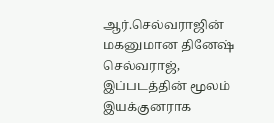ஆர்.செல்வராஜின் மகனுமான தினேஷ் செல்வராஜ், இப்படத்தின் மூலம் இயக்குனராக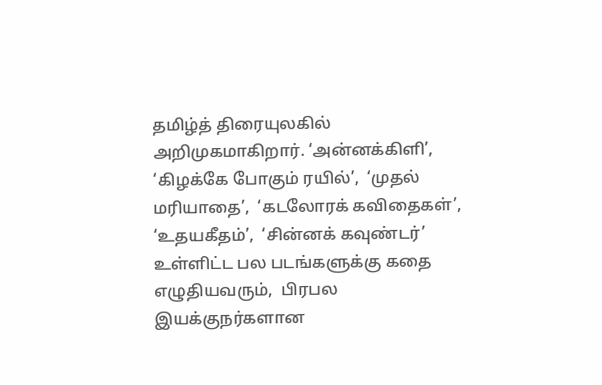தமிழ்த் திரையுலகில் அறிமுகமாகிறார். ‘அன்னக்கிளி’,  ‘கிழக்கே போகும் ரயில்’,  ‘முதல் மரியாதை’,  ‘கடலோரக் கவிதைகள்’,  ‘உதயகீதம்’,  ‘சின்னக் கவுண்டர்’ உள்ளிட்ட பல படங்களுக்கு கதை எழுதியவரும்,  பிரபல இயக்குநர்களான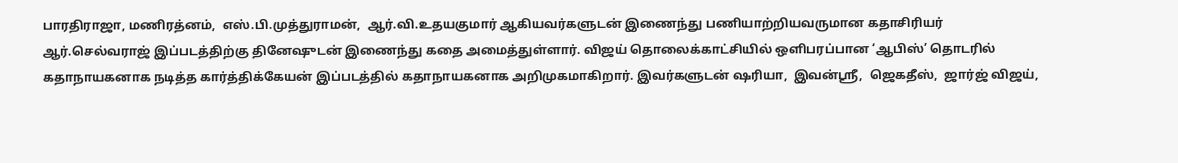பாரதிராஜா, மணிரத்னம்,  எஸ்.பி.முத்துராமன்,  ஆர்.வி.உதயகுமார் ஆகியவர்களுடன் இணைந்து பணியாற்றியவருமான கதாசிரியர் ஆர்.செல்வராஜ் இப்படத்திற்கு தினேஷுடன் இணைந்து கதை அமைத்துள்ளார். விஜய் தொலைக்காட்சியில் ஒளிபரப்பான ‘ஆபிஸ்’ தொடரில் கதாநாயகனாக நடித்த கார்த்திக்கேயன் இப்படத்தில் கதாநாயகனாக அறிமுகமாகிறார். இவர்களுடன் ஷரியா,  இவன்ஸ்ரீ,  ஜெகதீஸ்,  ஜார்ஜ் விஜய்,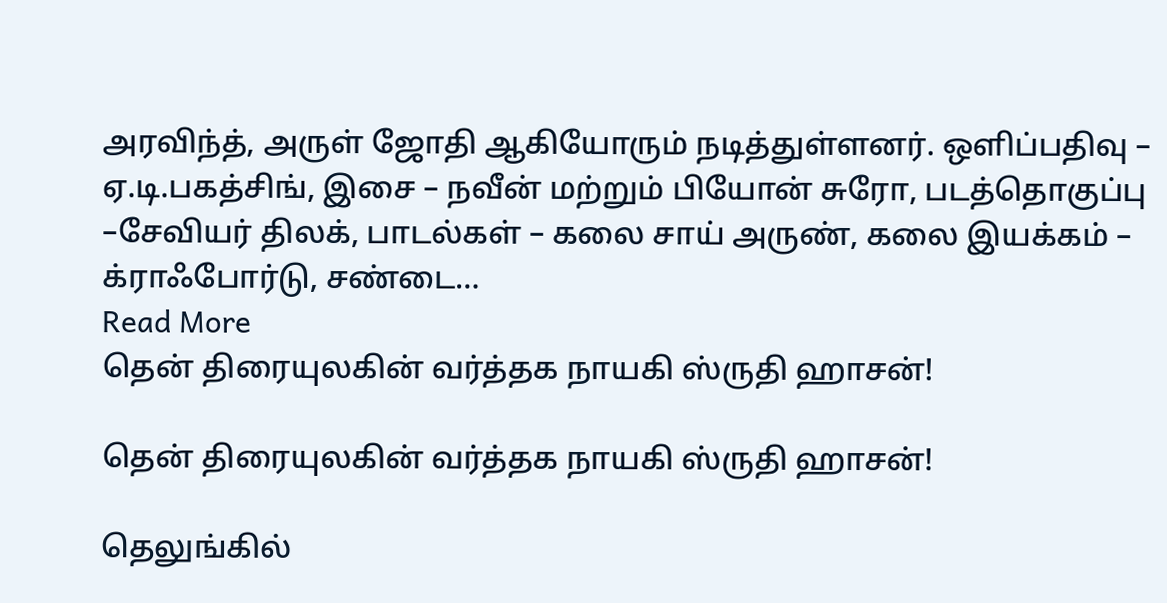அரவிந்த், அருள் ஜோதி ஆகியோரும் நடித்துள்ளனர். ஒளிப்பதிவு – ஏ.டி.பகத்சிங், இசை – நவீன் மற்றும் பியோன் சுரோ, படத்தொகுப்பு –சேவியர் திலக், பாடல்கள் – கலை சாய் அருண், கலை இயக்கம் – க்ராஃபோர்டு, சண்டை…
Read More
தென் திரையுலகின் வர்த்தக நாயகி ஸ்ருதி ஹாசன்!

தென் திரையுலகின் வர்த்தக நாயகி ஸ்ருதி ஹாசன்!

தெலுங்கில்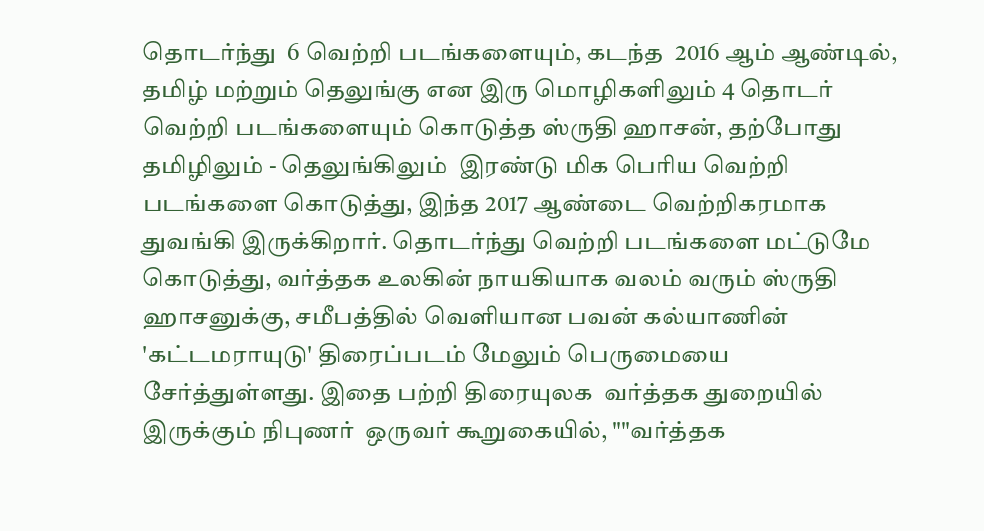தொடர்ந்து  6 வெற்றி படங்களையும், கடந்த  2016 ஆம் ஆண்டில், தமிழ் மற்றும் தெலுங்கு என இரு மொழிகளிலும் 4 தொடர் வெற்றி படங்களையும் கொடுத்த ஸ்ருதி ஹாசன், தற்போது   தமிழிலும் - தெலுங்கிலும்  இரண்டு மிக பெரிய வெற்றி படங்களை கொடுத்து, இந்த 2017 ஆண்டை வெற்றிகரமாக துவங்கி இருக்கிறார். தொடர்ந்து வெற்றி படங்களை மட்டுமே கொடுத்து, வர்த்தக உலகின் நாயகியாக வலம் வரும் ஸ்ருதி ஹாசனுக்கு, சமீபத்தில் வெளியான பவன் கல்யாணின் 'கட்டமராயுடு' திரைப்படம் மேலும் பெருமையை சேர்த்துள்ளது. இதை பற்றி திரையுலக  வர்த்தக துறையில் இருக்கும் நிபுணர்  ஒருவர் கூறுகையில், ""வர்த்தக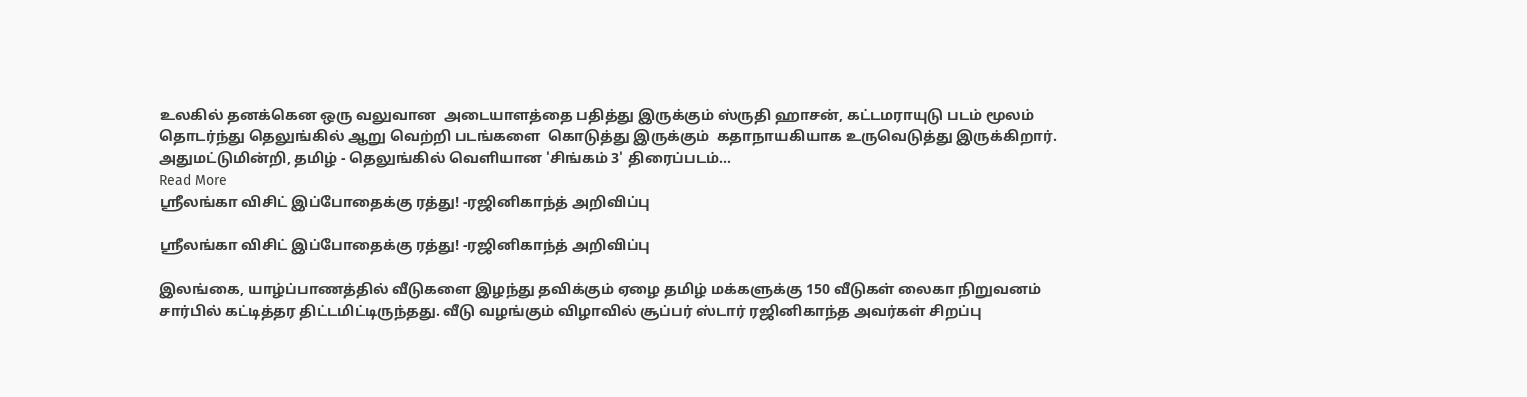உலகில் தனக்கென ஒரு வலுவான  அடையாளத்தை பதித்து இருக்கும் ஸ்ருதி ஹாசன், கட்டமராயுடு படம் மூலம் தொடர்ந்து தெலுங்கில் ஆறு வெற்றி படங்களை  கொடுத்து இருக்கும்  கதாநாயகியாக உருவெடுத்து இருக்கிறார். அதுமட்டுமின்றி, தமிழ் - தெலுங்கில் வெளியான 'சிங்கம் 3' திரைப்படம்…
Read More
ஸ்ரீலங்கா விசிட் இப்போதைக்கு ரத்து! -ரஜினிகாந்த் அறிவிப்பு

ஸ்ரீலங்கா விசிட் இப்போதைக்கு ரத்து! -ரஜினிகாந்த் அறிவிப்பு

இலங்கை, யாழ்ப்பாணத்தில் வீடுகளை இழந்து தவிக்கும் ஏழை தமிழ் மக்களுக்கு 150 வீடுகள் லைகா நிறுவனம் சார்பில் கட்டித்தர திட்டமிட்டிருந்தது. வீடு வழங்கும் விழாவில் சூப்பர் ஸ்டார் ரஜினிகாந்த அவர்கள் சிறப்பு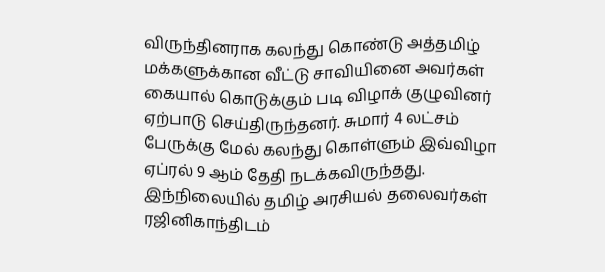விருந்தினராக கலந்து கொண்டு அத்தமிழ் மக்களுக்கான வீட்டு சாவியினை அவர்கள் கையால் கொடுக்கும் படி விழாக் குழுவினர் ஏற்பாடு செய்திருந்தனர். சுமார் 4 லட்சம் பேருக்கு மேல் கலந்து கொள்ளும் இவ்விழா ஏப்ரல் 9 ஆம் தேதி நடக்கவிருந்தது. இந்நிலையில் தமிழ் அரசியல் தலைவர்கள் ரஜினிகாந்திடம்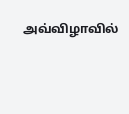அவ்விழாவில்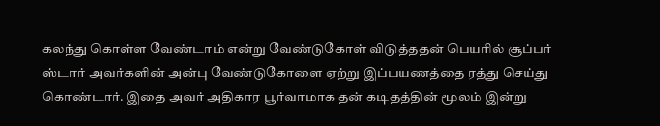கலந்து கொள்ள வேண்டாம் என்று வேண்டுகோள் விடுத்ததன் பெயரில் சூப்பர் ஸ்டார் அவர்களின் அன்பு வேண்டுகோளை ஏற்று இப்பயணத்தை ரத்து செய்து கொண்டார். இதை அவர் அதிகார பூர்வாமாக தன் கடிதத்தின் மூலம் இன்று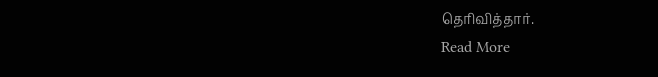தெரிவித்தார்.
Read More